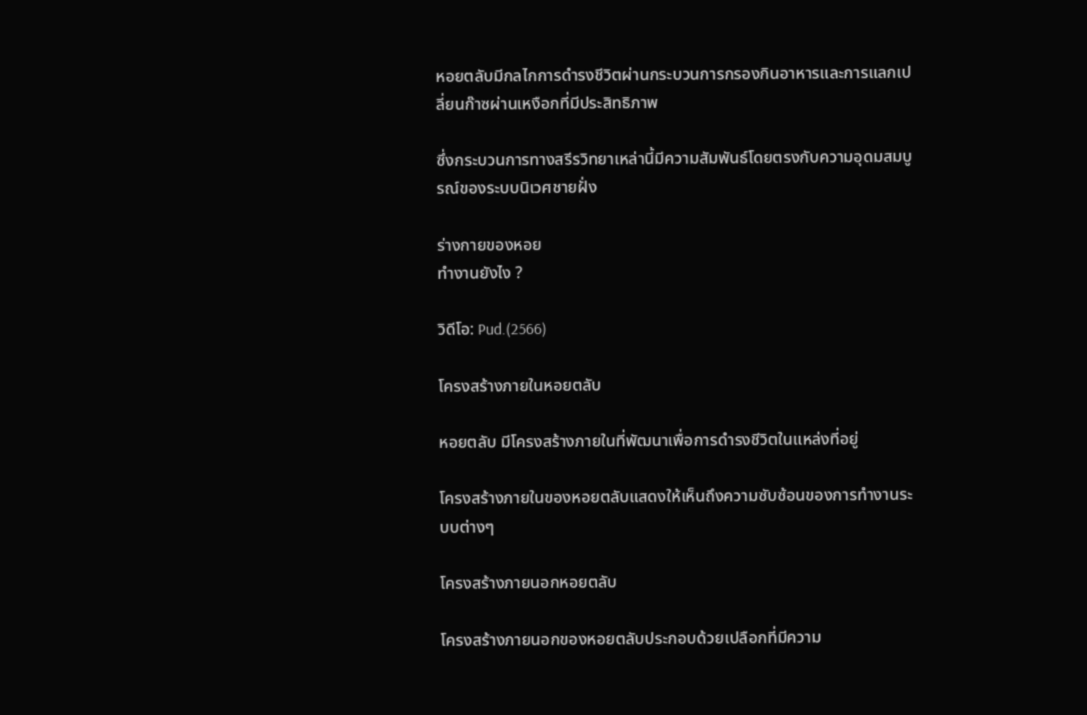หอยตลับมีกลไกการดำรงชีวิตผ่านกระบวนการกรองกินอาหารและการแลกเปลี่ยนก๊าซผ่านเหงือกที่มีประสิทธิภาพ

ซึ่งกระบวนการทางสรีรวิทยาเหล่านี้มีความสัมพันธ์โดยตรงกับความอุดมสมบูรณ์ของระบบนิเวศชายฝั่ง

ร่างกายของหอย
ทำงานยังไง ?

วิดีโอ: Pud.(2566)

โครงสร้างภายในหอยตลับ

หอยตลับ มีโครงสร้างภายในที่พัฒนาเพื่อการดำรงชีวิตในแหล่งที่อยู่

โครงสร้างภายในของหอยตลับแสดงให้เห็นถึงความซับซ้อนของการทำงานระบบต่างๆ

โครงสร้างภายนอกหอยตลับ

โครงสร้างภายนอกของหอยตลับประกอบด้วยเปลือกที่มีความ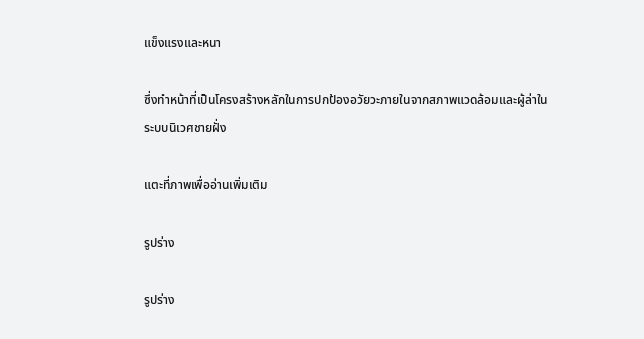แข็งแรงและหนา

ซึ่งทำหน้าที่เป็นโครงสร้างหลักในการปกป้องอวัยวะภายในจากสภาพแวดล้อมและผู้ล่าในระบบนิเวศชายฝั่ง

แตะที่ภาพเพื่ออ่านเพิ่มเติม

รูปร่าง

รูปร่าง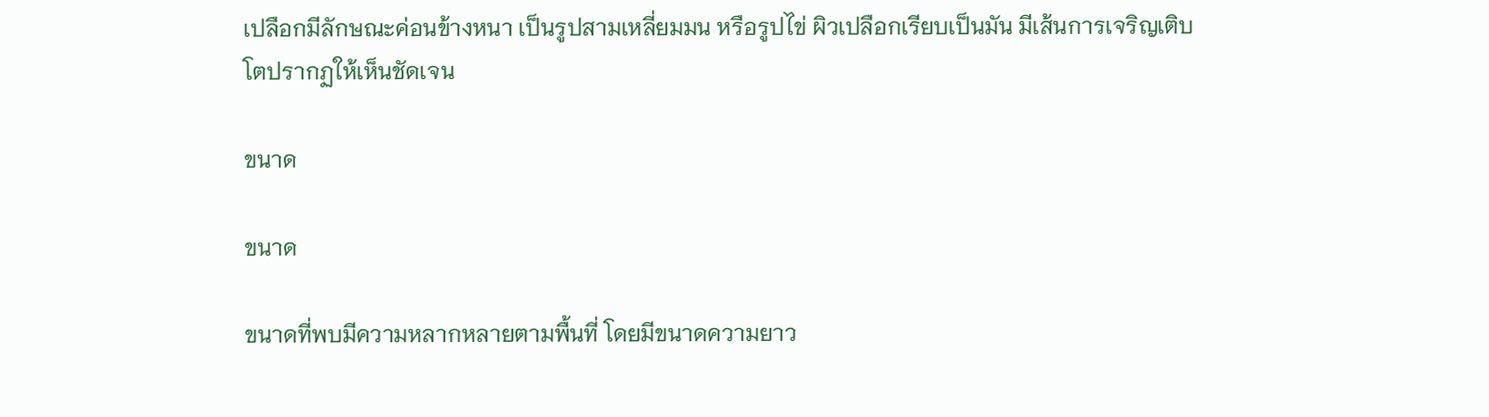เปลือกมีลักษณะค่อนข้างหนา เป็นรูปสามเหลี่ยมมน หรือรูปไข่ ผิวเปลือกเรียบเป็นมัน มีเส้นการเจริญเติบโตปรากฏให้เห็นชัดเจน

ขนาด

ขนาด

ขนาดที่พบมีความหลากหลายตามพื้นที่ โดยมีขนาดความยาว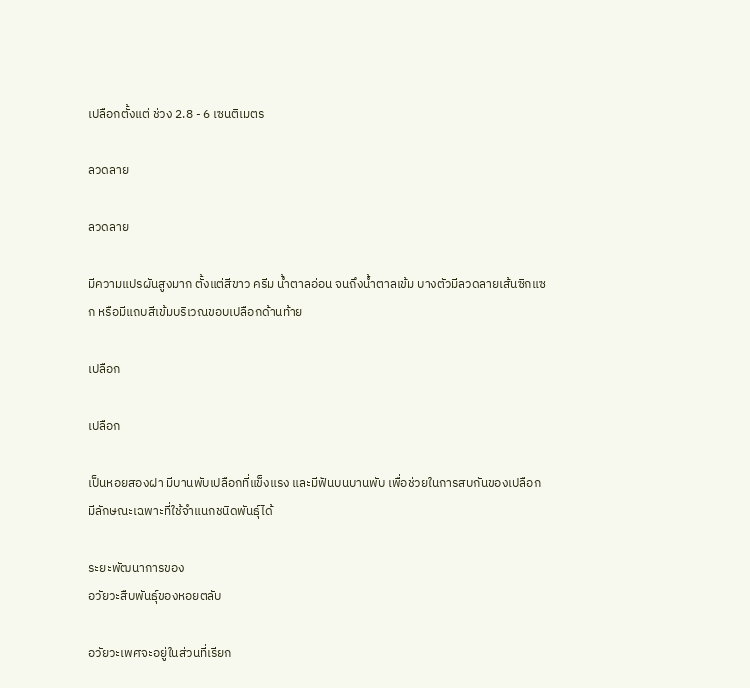เปลือกตั้งแต่ ช่วง 2.8 - 6 เซนติเมตร

ลวดลาย

ลวดลาย

มีความแปรผันสูงมาก ตั้งแต่สีขาว ครีม น้ำตาลอ่อน จนถึงน้ำตาลเข้ม บางตัวมีลวดลายเส้นซิกแซก หรือมีแถบสีเข้มบริเวณขอบเปลือกด้านท้าย

เปลือก

เปลือก

เป็นหอยสองฝา มีบานพับเปลือกที่แข็งแรง และมีฟันบนบานพับ เพื่อช่วยในการสบกันของเปลือก มีลักษณะเฉพาะที่ใช้จำแนกชนิดพันธุ์ได้

ระยะพัฒนาการของ
อวัยวะสืบพันธุ์ของหอยตลับ

อวัยวะเพศจะอยู่ในส่วนที่เรียก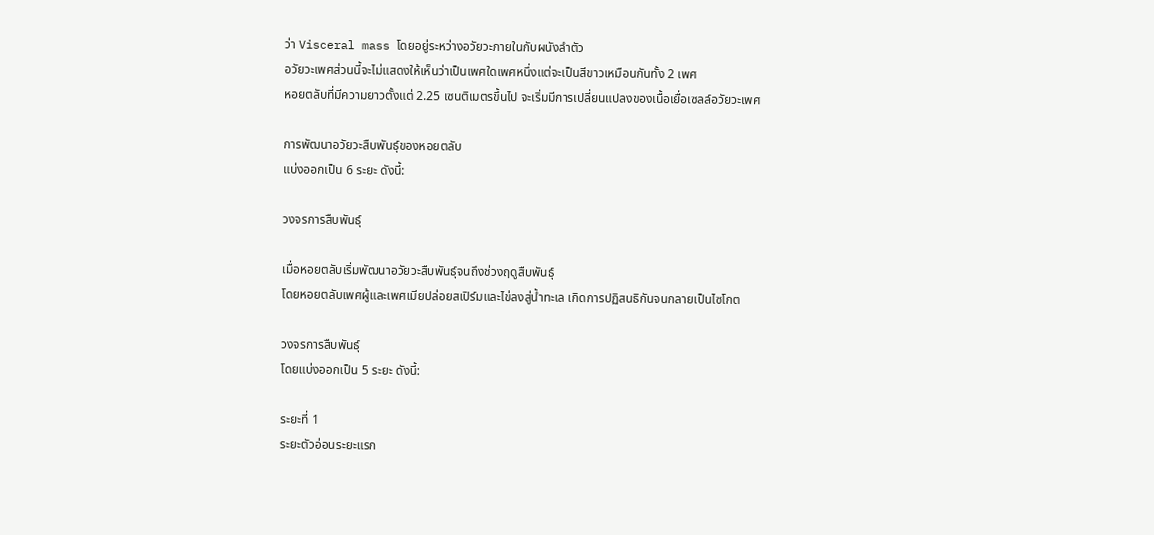ว่า Visceral mass โดยอยู่ระหว่างอวัยวะภายในกับผนังลำตัว
อวัยวะเพศส่วนนี้จะไม่แสดงให้เห็นว่าเป็นเพศใดเพศหนึ่งแต่จะเป็นสีขาวเหมือนกันทั้ง 2 เพศ
หอยตลับที่มีความยาวตั้งแต่ 2.25 เซนติเมตรขึ้นไป จะเริ่มมีการเปลี่ยนแปลงของเนื้อเยื่อเซลล์อวัยวะเพศ

การพัฒนาอวัยวะสืบพันธุ์ของหอยตลับ
แบ่งออกเป็น 6 ระยะ ดังนี้:

วงจรการสืบพันธุ์

เมื่อหอยตลับเริ่มพัฒนาอวัยวะสืบพันธุ์จนถึงช่วงฤดูสืบพันธุ์
โดยหอยตลับเพศผู้และเพศเมียปล่อยสเปิร์มและไข่ลงสู่น้ำทะเล เกิดการปฏิสนธิกันจนกลายเป็นไซโกต

วงจรการสืบพันธุ์
โดยแบ่งออกเป็น 5 ระยะ ดังนี้:

ระยะที่ 1
ระยะตัวอ่อนระยะแรก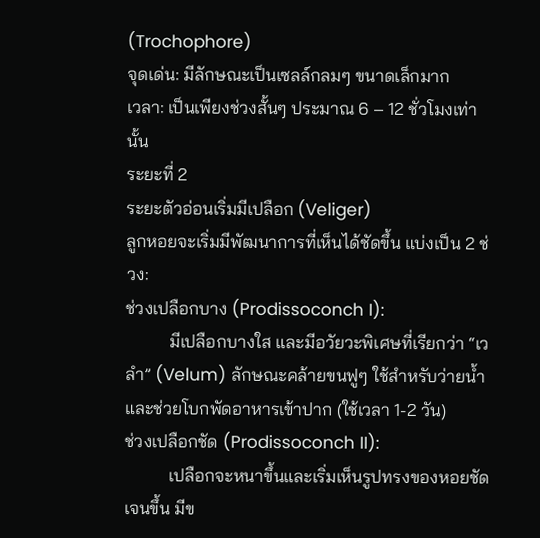(Trochophore)
จุดเด่น: มีลักษณะเป็นเซลล์กลมๆ ขนาดเล็กมาก
เวลา: เป็นเพียงช่วงสั้นๆ ประมาณ 6 – 12 ชั่วโมงเท่านั้น
ระยะที่ 2
ระยะตัวอ่อนเริ่มมีเปลือก (Veliger)
ลูกหอยจะเริ่มมีพัฒนาการที่เห็นได้ชัดขึ้น แบ่งเป็น 2 ช่วง:
ช่วงเปลือกบาง (Prodissoconch I):
          มีเปลือกบางใส และมีอวัยวะพิเศษที่เรียกว่า “เวลำ” (Velum) ลักษณะคล้ายขนฟูๆ ใช้สำหรับว่ายน้ำและช่วยโบกพัดอาหารเข้าปาก (ใช้เวลา 1-2 วัน)
ช่วงเปลือกชัด (Prodissoconch II):
          เปลือกจะหนาขึ้นและเริ่มเห็นรูปทรงของหอยชัดเจนขึ้น มีข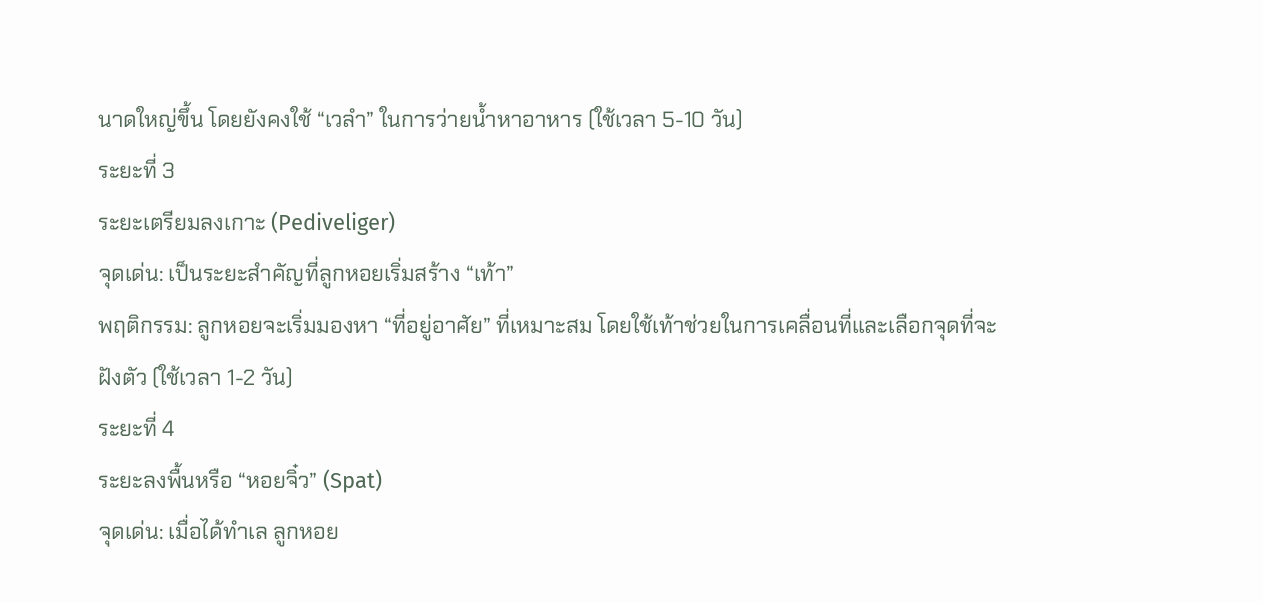นาดใหญ่ขึ้น โดยยังคงใช้ “เวลำ” ในการว่ายน้ำหาอาหาร (ใช้เวลา 5-10 วัน)
ระยะที่ 3
ระยะเตรียมลงเกาะ (Pediveliger)
จุดเด่น: เป็นระยะสำคัญที่ลูกหอยเริ่มสร้าง “เท้า”
พฤติกรรม: ลูกหอยจะเริ่มมองหา “ที่อยู่อาศัย” ที่เหมาะสม โดยใช้เท้าช่วยในการเคลื่อนที่และเลือกจุดที่จะฝังตัว (ใช้เวลา 1-2 วัน)
ระยะที่ 4
ระยะลงพื้นหรือ “หอยจิ๋ว” (Spat)
จุดเด่น: เมื่อได้ทำเล ลูกหอย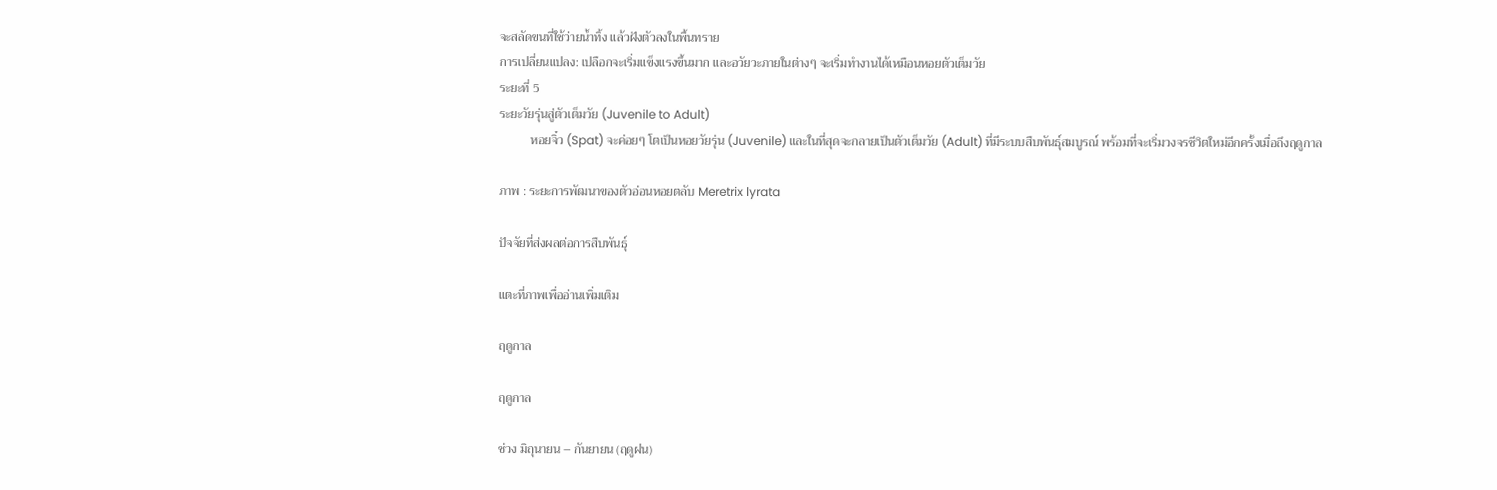จะสลัดขนที่ใช้ว่ายน้ำทิ้ง แล้วฝังตัวลงในพื้นทราย
การเปลี่ยนแปลง: เปลือกจะเริ่มแข็งแรงขึ้นมาก และอวัยวะภายในต่างๆ จะเริ่มทำงานได้เหมือนหอยตัวเต็มวัย
ระยะที่ 5
ระยะวัยรุ่นสู่ตัวเต็มวัย (Juvenile to Adult)
          หอยจิ๋ว (Spat) จะค่อยๆ โตเป็นหอยวัยรุ่น (Juvenile) และในที่สุดจะกลายเป็นตัวเต็มวัย (Adult) ที่มีระบบสืบพันธุ์สมบูรณ์ พร้อมที่จะเริ่มวงจรชีวิตใหม่อีกครั้งเมื่อถึงฤดูกาล

ภาพ : ระยะการพัฒนาของตัวอ่อนหอยตลับ Meretrix lyrata

ปัจจัยที่ส่งผลต่อการสืบพันธุ์

แตะที่ภาพเพื่ออ่านเพิ่มเติม

ฤดูกาล

ฤดูกาล

ช่วง มิถุนายน – กันยายน (ฤดูฝน)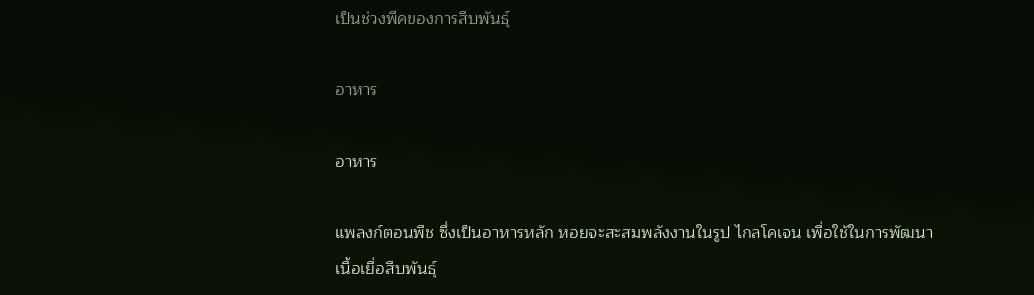เป็นช่วงพีคของการสืบพันธุ์

อาหาร

อาหาร

แพลงก์ตอนพืช ซึ่งเป็นอาหารหลัก หอยจะสะสมพลังงานในรูป ไกลโคเจน เพื่อใช้ในการพัฒนาเนื้อเยื่อสืบพันธุ์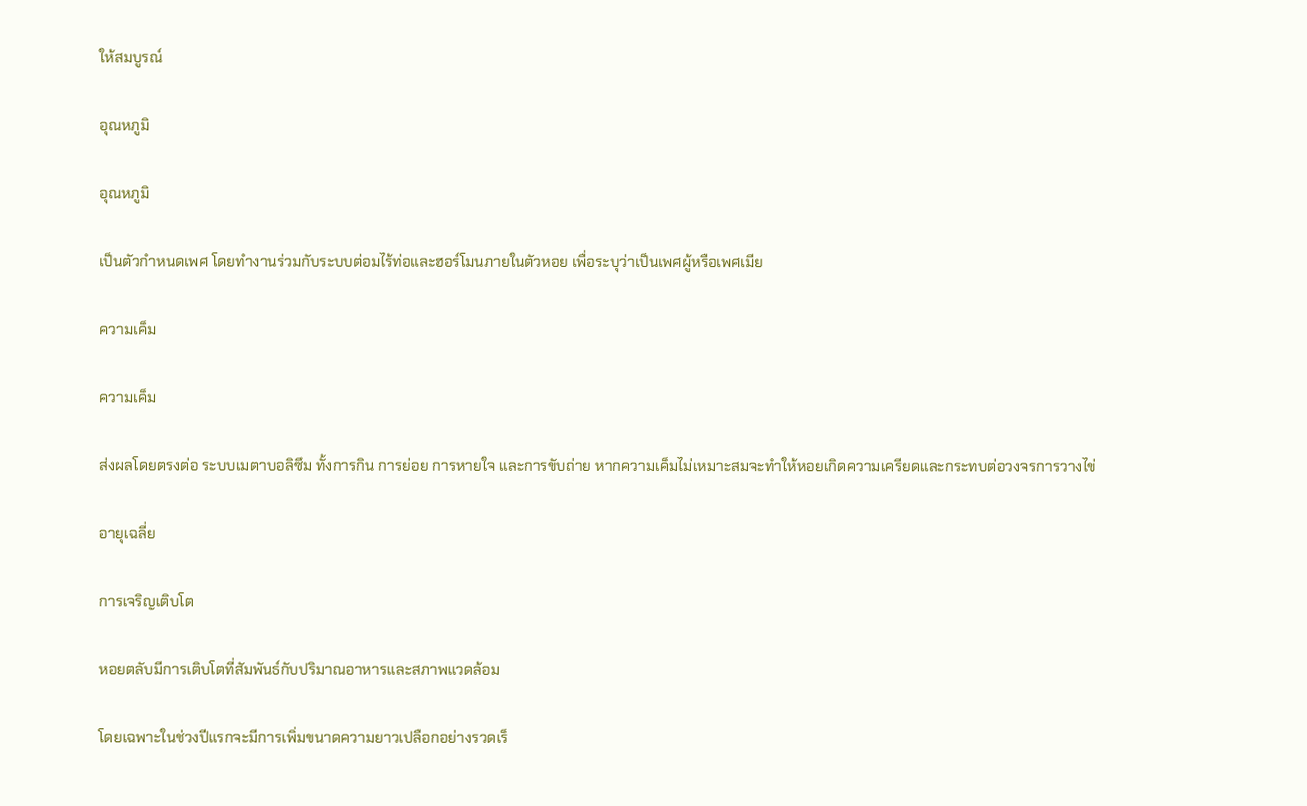ให้สมบูรณ์

อุณหภูมิ

อุณหภูมิ

เป็นตัวกำหนดเพศ โดยทำงานร่วมกับระบบต่อมไร้ท่อและฮอร์โมนภายในตัวหอย เพื่อระบุว่าเป็นเพศผู้หรือเพศเมีย

ความเค็ม

ความเค็ม

ส่งผลโดยตรงต่อ ระบบเมตาบอลิซึม ทั้งการกิน การย่อย การหายใจ และการขับถ่าย หากความเค็มไม่เหมาะสมจะทำให้หอยเกิดความเครียดและกระทบต่อวงจรการวางไข่

อายุเฉลี่ย

การเจริญเติบโต

หอยตลับมีการเติบโตที่สัมพันธ์กับปริมาณอาหารและสภาพแวดล้อม

โดยเฉพาะในช่วงปีแรกจะมีการเพิ่มขนาดความยาวเปลือกอย่างรวดเร็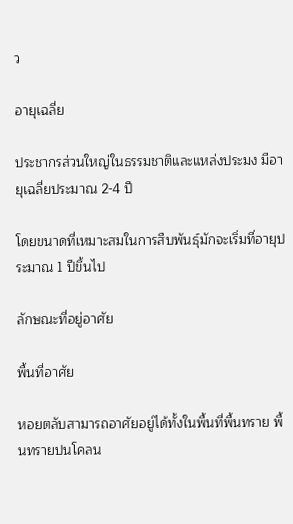ว

อายุเฉลี่ย

ประชากรส่วนใหญ่ในธรรมชาติและแหล่งประมง มีอายุเฉลี่ยประมาณ 2-4 ปี

โดยขนาดที่เหมาะสมในการสืบพันธุ์มักจะเริ่มที่อายุประมาณ 1 ปีขึ้นไป

ลักษณะที่อยู่อาศัย

พื้นที่อาศัย

หอยตลับสามารถอาศัยอยู่ได้ทั้งในพื้นที่พื้นทราย พื้นทรายปนโคลน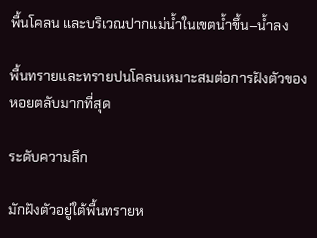พื้นโคลน และบริเวณปากแม่น้ำในเขตน้ำขึ้น–น้ำลง

พื้นทรายและทรายปนโคลนเหมาะสมต่อการฝังตัวของหอยตลับมากที่สุด

ระดับความลึก

มักฝังตัวอยู่ใต้พื้นทรายห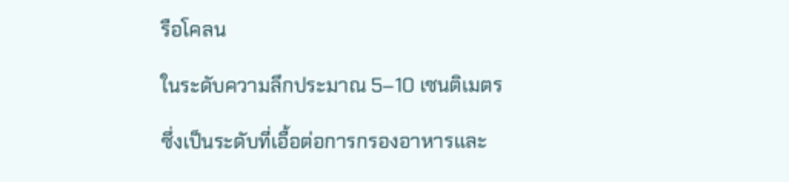รือโคลน

ในระดับความลึกประมาณ 5–10 เซนติเมตร

ซึ่งเป็นระดับที่เอื้อต่อการกรองอาหารและ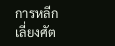การหลีกเลี่ยงศัต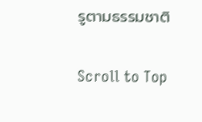รูตามธรรมชาติ

Scroll to Top